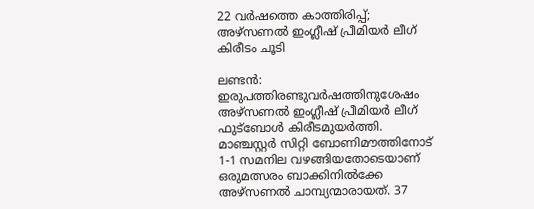22 വർഷത്തെ കാത്തിരിപ്പ്; അഴ്സണൽ ഇംഗ്ലീഷ് പ്രീമിയർ ലീഗ് കിരീടം ചൂടി

ലണ്ടൻ: ഇരുപത്തിരണ്ടുവർഷത്തിനുശേഷം അഴ്സണൽ ഇംഗ്ലീഷ് പ്രീമിയർ ലീഗ് ഫുട്ബോൾ കിരീടമുയർത്തി. മാഞ്ചസ്റ്റർ സിറ്റി ബോണിമൗത്തിനോട് 1-1 സമനില വഴങ്ങിയതോടെയാണ് ഒരുമത്സരം ബാക്കിനിൽക്കേ അഴ്സണൽ ചാമ്പ്യന്മാരായത്. 37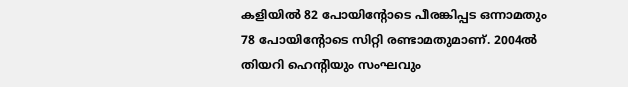കളിയിൽ 82 പോയിന്റോടെ പീരങ്കിപ്പട ഒന്നാമതും 78 പോയിന്റോടെ സിറ്റി രണ്ടാമതുമാണ്. 2004ൽ തിയറി ഹെന്റിയും സംഘവും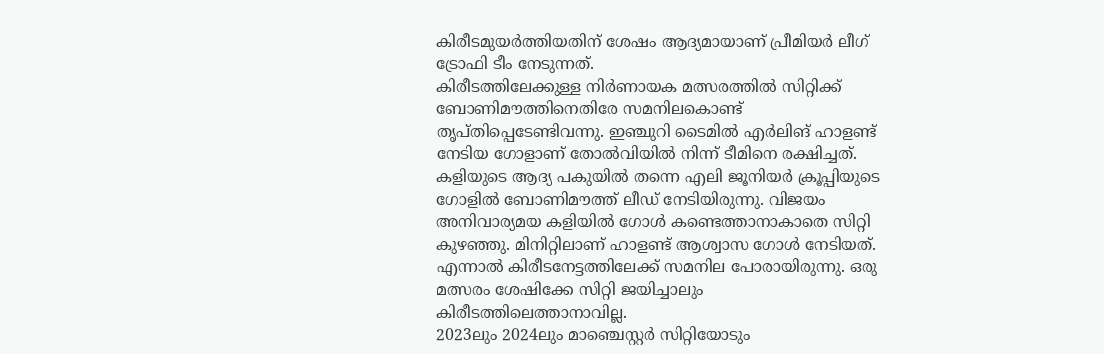കിരീടമുയർത്തിയതിന് ശേഷം ആദ്യമായാണ് പ്രീമിയർ ലീഗ് ട്രോഫി ടീം നേടുന്നത്.
കിരീടത്തിലേക്കുള്ള നിർണായക മത്സരത്തിൽ സിറ്റിക്ക് ബോണിമൗത്തിനെതിരേ സമനിലകൊണ്ട് തൃപ്തിപ്പെടേണ്ടിവന്നു. ഇഞ്ചുറി ടൈമിൽ എർലിങ് ഹാളണ്ട് നേടിയ ഗോളാണ് തോൽവിയിൽ നിന്ന് ടീമിനെ രക്ഷിച്ചത്. കളിയുടെ ആദ്യ പകുയിൽ തന്നെ എലി ജൂനിയർ ക്രൂപ്പിയുടെ ഗോളിൽ ബോണിമൗത്ത് ലീഡ് നേടിയിരുന്നു. വിജയം അനിവാര്യമയ കളിയിൽ ഗോൾ കണ്ടെത്താനാകാതെ സിറ്റി കുഴഞ്ഞു. മിനിറ്റിലാണ് ഹാളണ്ട് ആശ്വാസ ഗോൾ നേടിയത്. എന്നാൽ കിരീടനേട്ടത്തിലേക്ക് സമനില പോരായിരുന്നു. ഒരു മത്സരം ശേഷിക്കേ സിറ്റി ജയിച്ചാലും കിരീടത്തിലെത്താനാവില്ല.
2023ലും 2024ലും മാഞ്ചെസ്റ്റർ സിറ്റിയോടും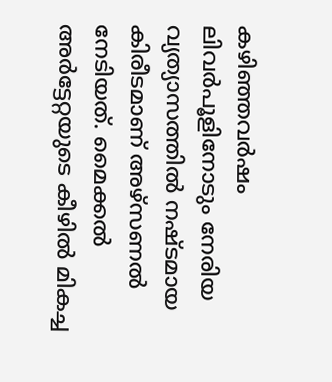കഴിഞ്ഞവർഷം ലിവർപൂളിനോടും നേരിയ വ്യത്യാസത്തിൽ നഷ്ടമായ കിരീടമാണ് അഴ്സണൽ നേടിയത്. മൈക്കൽ അർട്ടേറ്റയുടെ കീഴിൽ മികച്ച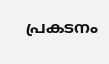പ്രകടനം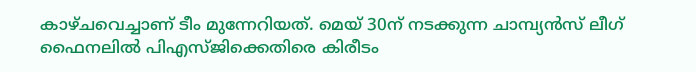കാഴ്ചവെച്ചാണ് ടീം മുന്നേറിയത്. മെയ് 30ന് നടക്കുന്ന ചാമ്പ്യൻസ് ലീഗ് ഫൈനലിൽ പിഎസ്ജിക്കെതിരെ കിരീടം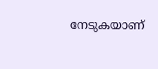നേടുകയാണ്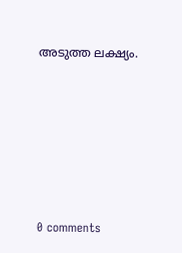അടുത്ത ലക്ഷ്യം.









0 comments